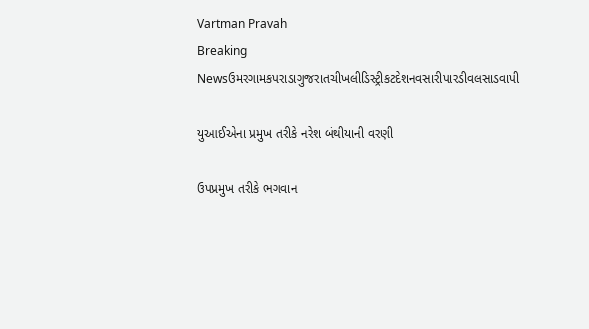Vartman Pravah
Breaking Newsઉમરગામકપરાડાગુજરાતચીખલીડિસ્ટ્રીકટદેશનવસારીપારડીવલસાડવાપી

યુઆઈએના પ્રમુખ તરીકે નરેશ બંથીયાની વરણી

ઉપપ્રમુખ તરીકે ભગવાન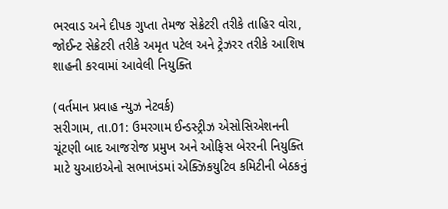ભરવાડ અને દીપક ગુપ્તા તેમજ સેક્રેટરી તરીકે તાહિર વોરા, જોઈન્‍ટ સેક્રેટરી તરીકે અમૃત પટેલ અને ટ્રેઝરર તરીકે આશિષ શાહની કરવામાં આવેલી નિયુક્‍તિ

(વર્તમાન પ્રવાહ ન્‍યુઝ નેટવર્ક)
સરીગામ, તા.01: ઉમરગામ ઈન્‍ડસ્‍ટ્રીઝ એસોસિએશનની ચૂંટણી બાદ આજરોજ પ્રમુખ અને ઓફિસ બેરરની નિયુક્‍તિ માટે યુઆઇએનો સભાખંડમાં એક્‍ઝિકયુટિવ કમિટીની બેઠકનું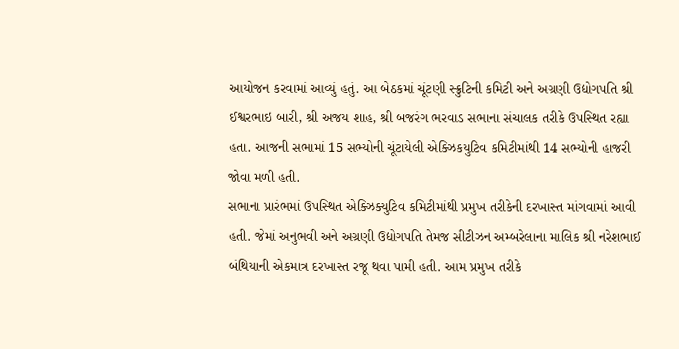આયોજન કરવામાં આવ્‍યું હતું. આ બેઠકમાં ચૂંટણી સ્‍ક્રુટિની કમિટી અને અગ્રણી ઉદ્યોગપતિ શ્રી ઈશ્વરભાઇ બારી, શ્રી અજય શાહ, શ્રી બજરંગ ભરવાડ સભાના સંચાલક તરીકે ઉપસ્‍થિત રહ્યા હતા. આજની સભામાં 15 સભ્‍યોની ચૂંટાયેલી એક્‍ઝિકયુટિવ કમિટીમાંથી 14 સભ્‍યોની હાજરી જોવા મળી હતી.
સભાના પ્રારંભમાં ઉપસ્‍થિત એક્‍ઝિક્‍યુટિવ કમિટીમાંથી પ્રમુખ તરીકેની દરખાસ્‍ત માંગવામાં આવી હતી. જેમાં અનુભવી અને અગ્રણી ઉદ્યોગપતિ તેમજ સીટીઝન અમ્‍બરેલાના માલિક શ્રી નરેશભાઈ બંથિયાની એકમાત્ર દરખાસ્‍ત રજૂ થવા પામી હતી. આમ પ્રમુખ તરીકે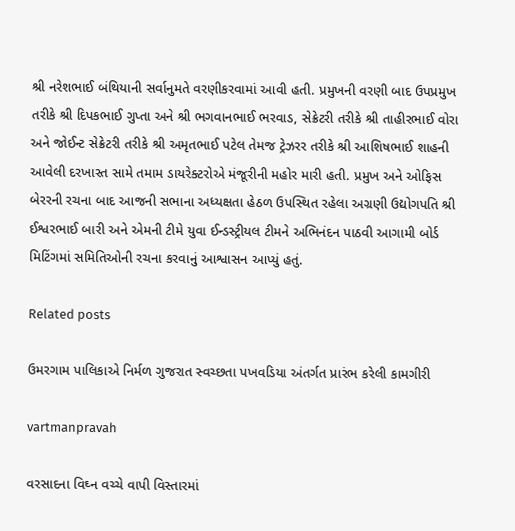શ્રી નરેશભાઈ બંથિયાની સર્વાનુમતે વરણીકરવામાં આવી હતી. પ્રમુખની વરણી બાદ ઉપપ્રમુખ તરીકે શ્રી દિપકભાઈ ગુપ્તા અને શ્રી ભગવાનભાઈ ભરવાડ, સેક્રેટરી તરીકે શ્રી તાહીરભાઈ વોરા અને જોઈન્‍ટ સેક્રેટરી તરીકે શ્રી અમૃતભાઈ પટેલ તેમજ ટ્રેઝરર તરીકે શ્રી આશિષભાઈ શાહની આવેલી દરખાસ્‍ત સામે તમામ ડાયરેક્‍ટરોએ મંજૂરીની મહોર મારી હતી. પ્રમુખ અને ઓફિસ બેરરની રચના બાદ આજની સભાના અધ્‍યક્ષતા હેઠળ ઉપસ્‍થિત રહેલા અગ્રણી ઉદ્યોગપતિ શ્રી ઈશ્વરભાઈ બારી અને એમની ટીમે યુવા ઈન્‍ડસ્‍ટ્રીયલ ટીમને અભિનંદન પાઠવી આગામી બોર્ડ મિટિંગમાં સમિતિઓની રચના કરવાનું આશ્વાસન આપ્‍યું હતું.

Related posts

ઉમરગામ પાલિકાએ નિર્મળ ગુજરાત સ્‍વચ્‍છતા પખવડિયા અંતર્ગત પ્રારંભ કરેલી કામગીરી

vartmanpravah

વરસાદના વિઘ્‍ન વચ્‍ચે વાપી વિસ્‍તારમાં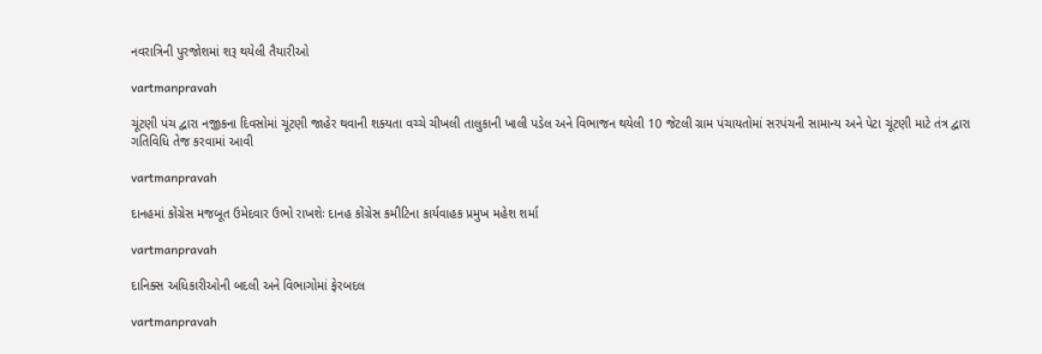નવરાત્રિની પુરજોશમાં શરૂ થયેલી તૈયારીઓ

vartmanpravah

ચૂંટણી પંચ દ્વારા નજીકના દિવસોમાં ચૂંટણી જાહેર થવાની શક્‍યતા વચ્‍ચે ચીખલી તાલુકાની ખાલી પડેલ અને વિભાજન થયેલી 10 જેટલી ગ્રામ પંચાયતોમાં સરપંચની સામાન્‍ય અને પેટા ચૂંટણી માટે તંત્ર દ્વારા ગતિવિધિ તેજ કરવામાં આવી

vartmanpravah

દાનહમાં કોંગ્રેસ મજબૂત ઉમેદવાર ઉભો રાખશેઃ દાનહ કોંગ્રેસ કમીટિના કાર્યવાહક પ્રમુખ મહેશ શર્મા

vartmanpravah

દાનિક્‍સ અધિકારીઓની બદલી અને વિભાગોમાં ફેરબદલ

vartmanpravah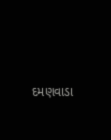દમણવાડા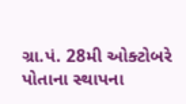ગ્રા.પં. 28મી ઓક્‍ટોબરે પોતાના સ્‍થાપના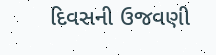દિવસની ઉજવણી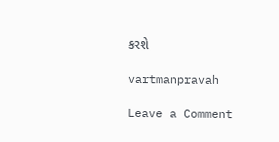કરશે

vartmanpravah

Leave a Comment